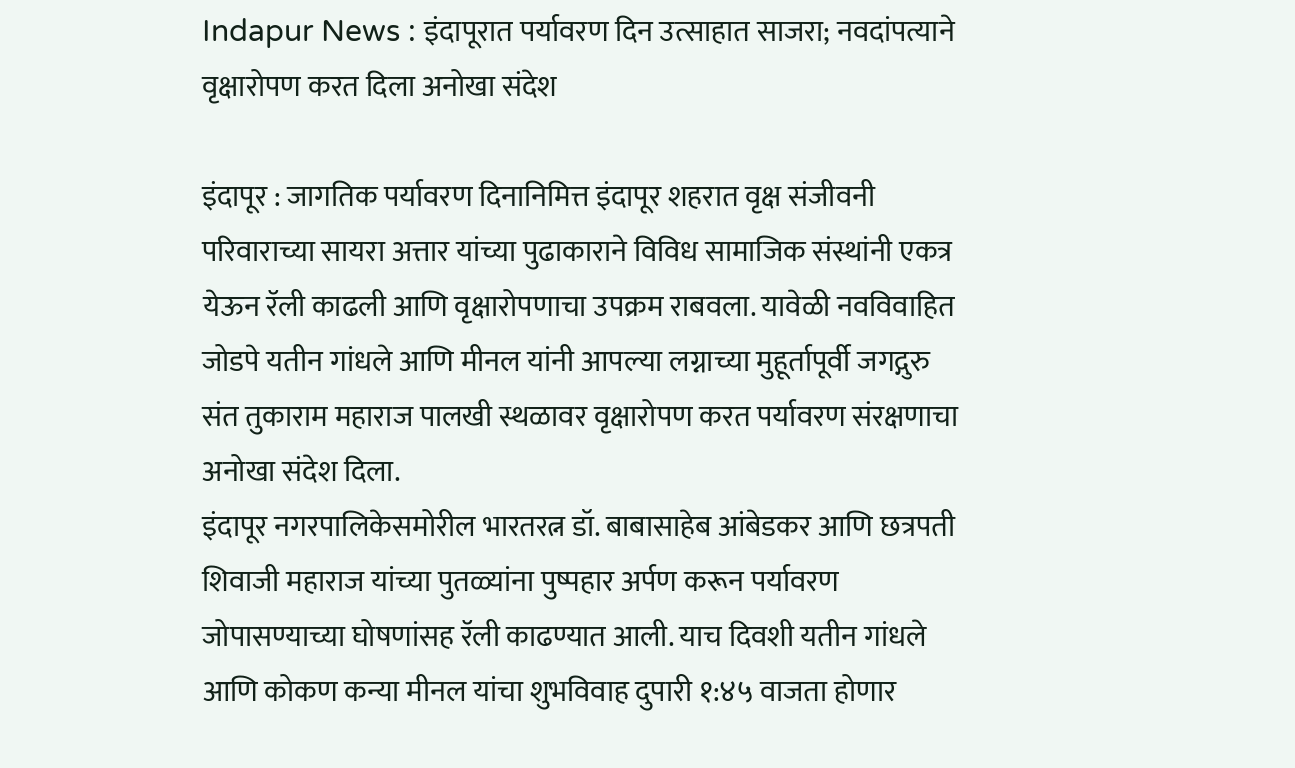Indapur News : इंदापूरात पर्यावरण दिन उत्साहात साजरा; नवदांपत्याने वृक्षारोपण करत दिला अनोखा संदेश

इंदापूर : जागतिक पर्यावरण दिनानिमित्त इंदापूर शहरात वृक्ष संजीवनी परिवाराच्या सायरा अत्तार यांच्या पुढाकाराने विविध सामाजिक संस्थांनी एकत्र येऊन रॅली काढली आणि वृक्षारोपणाचा उपक्रम राबवला. यावेळी नवविवाहित जोडपे यतीन गांधले आणि मीनल यांनी आपल्या लग्नाच्या मुहूर्तापूर्वी जगद्गुरु संत तुकाराम महाराज पालखी स्थळावर वृक्षारोपण करत पर्यावरण संरक्षणाचा अनोखा संदेश दिला.
इंदापूर नगरपालिकेसमोरील भारतरत्न डॉ. बाबासाहेब आंबेडकर आणि छत्रपती शिवाजी महाराज यांच्या पुतळ्यांना पुष्पहार अर्पण करून पर्यावरण जोपासण्याच्या घोषणांसह रॅली काढण्यात आली. याच दिवशी यतीन गांधले आणि कोकण कन्या मीनल यांचा शुभविवाह दुपारी १:४५ वाजता होणार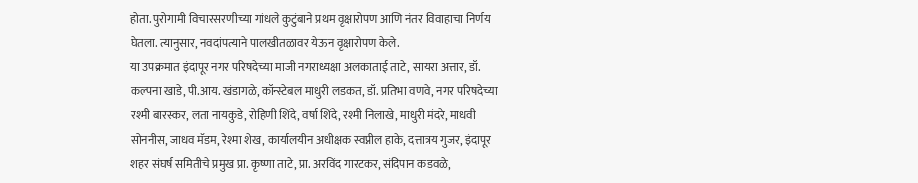होता. पुरोगामी विचारसरणीच्या गांधले कुटुंबाने प्रथम वृक्षारोपण आणि नंतर विवाहाचा निर्णय घेतला. त्यानुसार, नवदांपत्याने पालखीतळावर येऊन वृक्षारोपण केले.
या उपक्रमात इंदापूर नगर परिषदेच्या माजी नगराध्यक्षा अलकाताई ताटे, सायरा अत्तार, डॉ. कल्पना खाडे, पी.आय. खंडागळे, कॉन्स्टेबल माधुरी लडकत, डॉ. प्रतिभा वणवे, नगर परिषदेच्या रश्मी बारस्कर, लता नायकुडे, रोहिणी शिंदे, वर्षा शिंदे, रश्मी निलाखे, माधुरी मंदरे, माधवी सोननीस, जाधव मॅडम, रेश्मा शेख, कार्यालयीन अधीक्षक स्वप्नील हाके, दत्तात्रय गुजर, इंदापूर शहर संघर्ष समितीचे प्रमुख प्रा. कृष्णा ताटे, प्रा. अरविंद गारटकर, संदिपान कडवळे,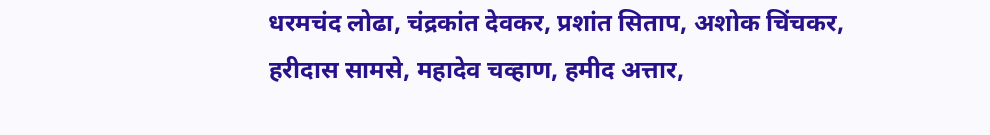धरमचंद लोढा, चंद्रकांत देवकर, प्रशांत सिताप, अशोक चिंचकर, हरीदास सामसे, महादेव चव्हाण, हमीद अत्तार,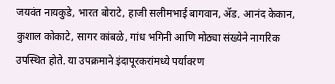जयवंत नायकुडे, भारत बोराटे, हाजी सलीमभाई बागवान, ॲड. आनंद केकान, कुशाल कोकाटे, सागर कांबळे, गांध भगिनी आणि मोठ्या संख्येने नागरिक उपस्थित होते. या उपक्रमाने इंदापूरकरांमध्ये पर्यावरण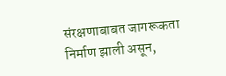संरक्षणाबाबत जागरूकता निर्माण झाली असून,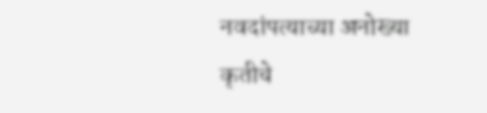नवदांपत्याच्या अनोख्या कृतीचे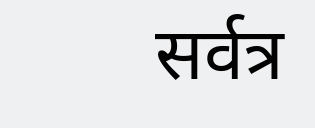सर्वत्र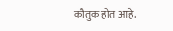कौतुक होत आहे.